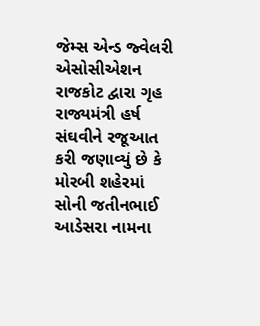જેમ્સ એન્ડ જ્વેલરી એસોસીએશન રાજકોટ દ્વારા ગૃહ રાજ્યમંત્રી હર્ષ સંઘવીને રજૂઆત કરી જણાવ્યું છે કે મોરબી શહેરમાં સોની જતીનભાઈ આડેસરા નામના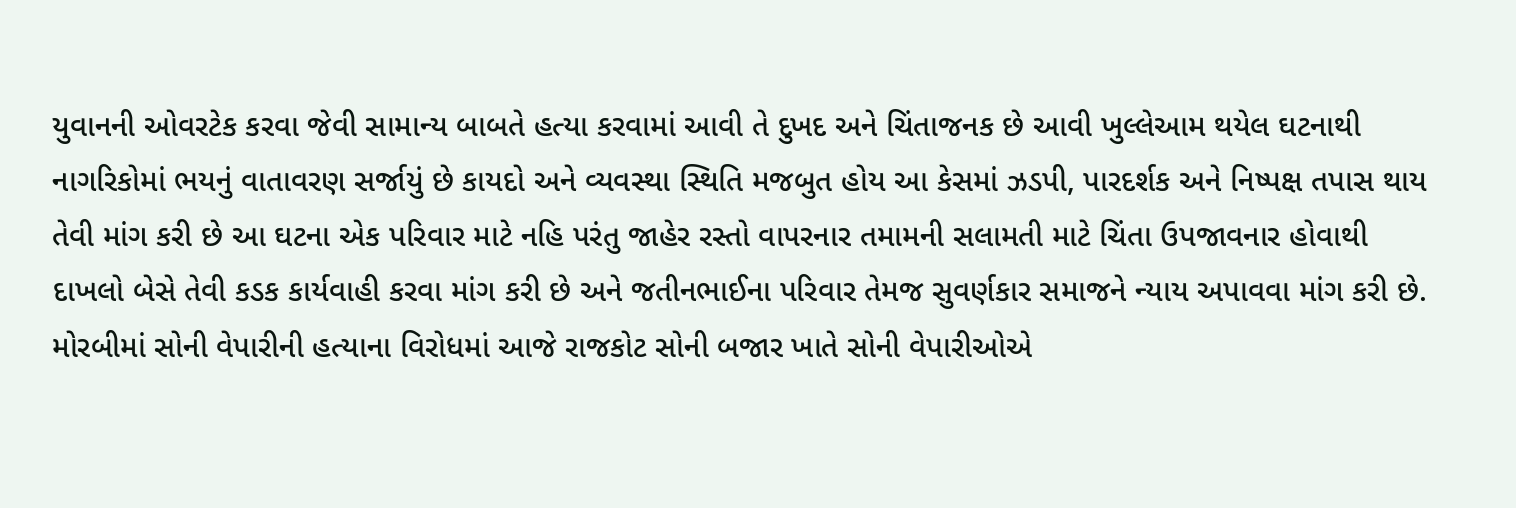યુવાનની ઓવરટેક કરવા જેવી સામાન્ય બાબતે હત્યા કરવામાં આવી તે દુખદ અને ચિંતાજનક છે આવી ખુલ્લેઆમ થયેલ ઘટનાથી નાગરિકોમાં ભયનું વાતાવરણ સર્જાયું છે કાયદો અને વ્યવસ્થા સ્થિતિ મજબુત હોય આ કેસમાં ઝડપી, પારદર્શક અને નિષ્પક્ષ તપાસ થાય તેવી માંગ કરી છે આ ઘટના એક પરિવાર માટે નહિ પરંતુ જાહેર રસ્તો વાપરનાર તમામની સલામતી માટે ચિંતા ઉપજાવનાર હોવાથી દાખલો બેસે તેવી કડક કાર્યવાહી કરવા માંગ કરી છે અને જતીનભાઈના પરિવાર તેમજ સુવર્ણકાર સમાજને ન્યાય અપાવવા માંગ કરી છે. મોરબીમાં સોની વેપારીની હત્યાના વિરોધમાં આજે રાજકોટ સોની બજાર ખાતે સોની વેપારીઓએ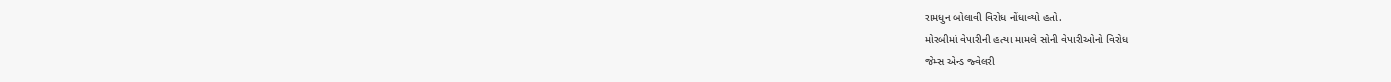રામધુન બોલાવી વિરોધ નોંધાવ્યો હતો.
મોરબીમાં વેપારીની હત્યા મામલે સોની વેપારીઓનો વિરોધ
જેમ્સ એન્ડ જ્વેલરી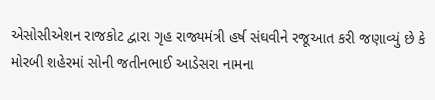એસોસીએશન રાજકોટ દ્વારા ગૃહ રાજ્યમંત્રી હર્ષ સંઘવીને રજૂઆત કરી જણાવ્યું છે કે મોરબી શહેરમાં સોની જતીનભાઈ આડેસરા નામના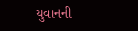યુવાનની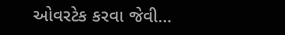ઓવરટેક કરવા જેવી…